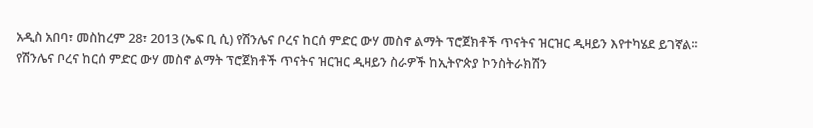አዲስ አበባ፣ መስከረም 28፣ 2013 (ኤፍ ቢ ሲ) የሽንሌና ቦረና ከርሰ ምድር ውሃ መስኖ ልማት ፕሮጀክቶች ጥናትና ዝርዝር ዲዛይን እየተካሄደ ይገኛል፡፡
የሽንሌና ቦረና ከርሰ ምድር ውሃ መስኖ ልማት ፕሮጀክቶች ጥናትና ዝርዝር ዲዛይን ስራዎች ከኢትዮጵያ ኮንስትራክሽን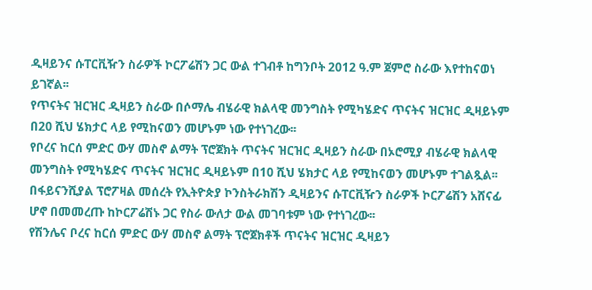ዲዛይንና ሱፐርቪዥን ስራዎች ኮርፖሬሽን ጋር ውል ተገብቶ ከግንቦት 2012 ዓ.ም ጀምሮ ስራው እየተከናወነ ይገኛል፡፡
የጥናትና ዝርዝር ዲዛይን ስራው በሶማሌ ብሄራዊ ክልላዊ መንግስት የሚካሄድና ጥናትና ዝርዝር ዲዛይኑም በ20 ሺህ ሄክታር ላይ የሚከናወን መሆኑም ነው የተነገረው፡፡
የቦረና ከርሰ ምድር ውሃ መስኖ ልማት ፕሮጀክት ጥናትና ዝርዝር ዲዛይን ስራው በኦሮሚያ ብሄራዊ ክልላዊ መንግስት የሚካሄድና ጥናትና ዝርዝር ዲዛይኑም በ10 ሺህ ሄክታር ላይ የሚከናወን መሆኑም ተገልጿል፡፡
በፋይናንሺያል ፕሮፖዛል መሰረት የኢትዮጵያ ኮንስትራክሽን ዲዛይንና ሱፐርቪዥን ስራዎች ኮርፖሬሽን አሸናፊ ሆኖ በመመረጡ ከኮርፖሬሽኑ ጋር የስራ ውለታ ውል መገባቱም ነው የተነገረው፡፡
የሽንሌና ቦረና ከርሰ ምድር ውሃ መስኖ ልማት ፕሮጀክቶች ጥናትና ዝርዝር ዲዛይን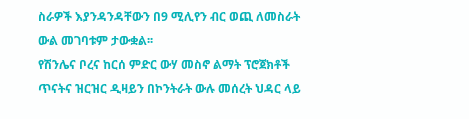ስራዎች እያንዳንዳቸውን በ9 ሚሊየን ብር ወጪ ለመስራት ውል መገባቱም ታውቋል፡፡
የሽንሌና ቦረና ከርሰ ምድር ውሃ መስኖ ልማት ፕሮጀክቶች ጥናትና ዝርዝር ዲዛይን በኮንትራት ውሉ መሰረት ህዳር ላይ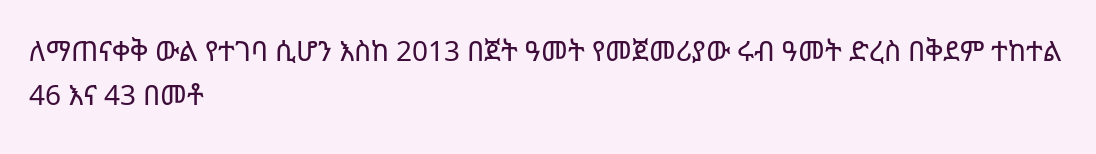ለማጠናቀቅ ውል የተገባ ሲሆን እስከ 2013 በጀት ዓመት የመጀመሪያው ሩብ ዓመት ድረስ በቅደም ተከተል 46 እና 43 በመቶ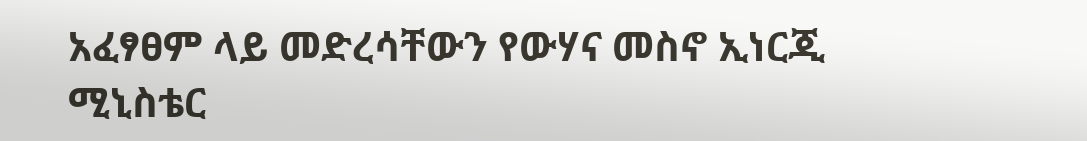አፈፃፀም ላይ መድረሳቸውን የውሃና መስኖ ኢነርጂ ሚኒስቴር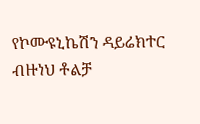የኮሙዩኒኬሽን ዳይሬክተር ብዙነህ ቶልቻ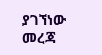ያገኘነው መረጃ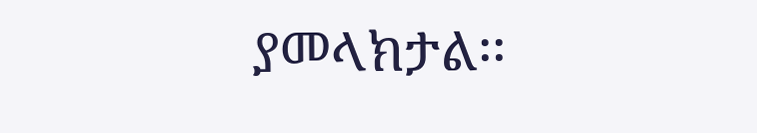ያመላክታል፡፡